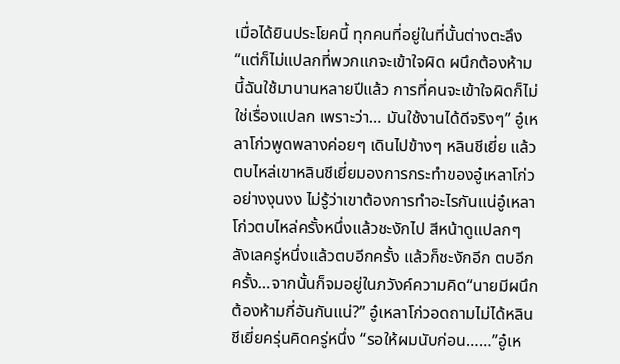เมื่อได้ยินประโยคนี้ ทุกคนที่อยู่ในที่นั้นต่างตะลึง“แต่ก็ไม่แปลกที่พวกแกจะเข้าใจผิด ผนึกต้องห้ามนี้ฉันใช้มานานหลายปีแล้ว การที่คนจะเข้าใจผิดก็ไม่ใช่เรื่องแปลก เพราะว่า… มันใช้งานได้ดีจริงๆ” อู๋เหลาโก่วพูดพลางค่อยๆ เดินไปข้างๆ หลินชีเยี่ย แล้วตบไหล่เขาหลินชีเยี่ยมองการกระทำของอู๋เหลาโก่วอย่างงุนงง ไม่รู้ว่าเขาต้องการทำอะไรกันแน่อู๋เหลาโก่วตบไหล่ครั้งหนึ่งแล้วชะงักไป สีหน้าดูแปลกๆ ลังเลครู่หนึ่งแล้วตบอีกครั้ง แล้วก็ชะงักอีก ตบอีกครั้ง…จากนั้นก็จมอยู่ในภวังค์ความคิด“นายมีผนึกต้องห้ามกี่อันกันแน่?” อู๋เหลาโก่วอดถามไม่ได้หลินชีเยี่ยครุ่นคิดครู่หนึ่ง “รอให้ผมนับก่อน……”อู๋เห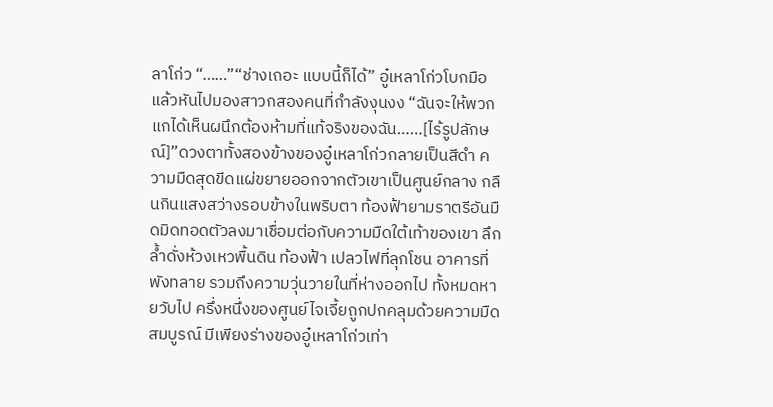ลาโก่ว “……”“ช่างเถอะ แบบนี้ก็ได้” อู๋เหลาโก่วโบกมือแล้วหันไปมองสาวกสองคนที่กำลังงุนงง “ฉันจะให้พวกแกได้เห็นผนึกต้องห้ามที่แท้จริงของฉัน……[ไร้รูปลักษณ์]”ดวงตาทั้งสองข้างของอู๋เหลาโก่วกลายเป็นสีดำ ความมืดสุดขีดแผ่ขยายออกจากตัวเขาเป็นศูนย์กลาง กลืนกินแสงสว่างรอบข้างในพริบตา ท้องฟ้ายามราตรีอันมืดมิดทอดตัวลงมาเชื่อมต่อกับความมืดใต้เท้าของเขา ลึกล้ำดั่งห้วงเหวพื้นดิน ท้องฟ้า เปลวไฟที่ลุกโชน อาคารที่พังทลาย รวมถึงความวุ่นวายในที่ห่างออกไป ทั้งหมดหายวับไป ครึ่งหนึ่งของศูนย์ไจเจี้ยถูกปกคลุมด้วยความมืดสมบูรณ์ มีเพียงร่างของอู๋เหลาโก่วเท่า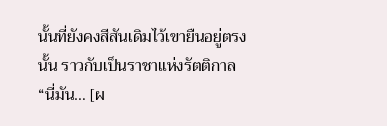นั้นที่ยังคงสีสันเดิมไว้เขายืนอยู่ตรงนั้น ราวกับเป็นราชาแห่งรัตติกาล“นี่มัน… [ผ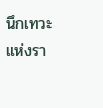นึกเทวะแห่งรา